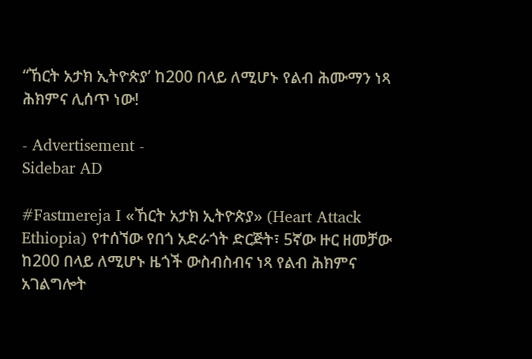“ኸርት አታክ ኢትዮጵያ’ ከ200 በላይ ለሚሆኑ የልብ ሕሙማን ነጻ ሕክምና ሊሰጥ ነው!

- Advertisement -
Sidebar AD

#Fastmereja I «ኸርት አታክ ኢትዮጵያ» (Heart Attack Ethiopia) የተሰኘው የበጎ አድራጎት ድርጅት፣ 5ኛው ዙር ዘመቻው ከ200 በላይ ለሚሆኑ ዜጎች ውስብስብና ነጻ የልብ ሕክምና አገልግሎት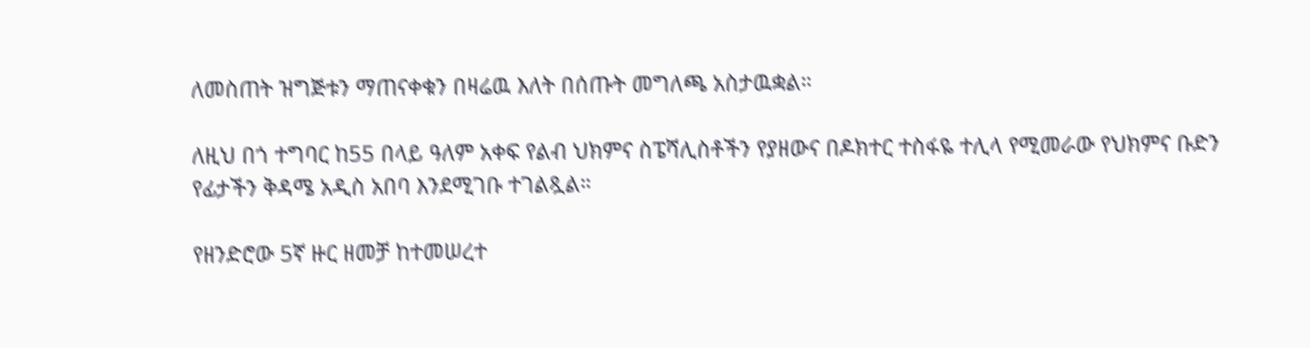ለመስጠት ዝግጅቱን ማጠናቀቁን በዛሬዉ እለት በሰጡት መግለጫ አስታዉቋል።

ለዚህ በጎ ተግባር ከ55 በላይ ዓለም አቀፍ የልብ ህክምና ስፔሻሊስቶችን የያዘውና በዶክተር ተስፋዬ ተሊላ የሚመራው የህክምና ቡድን የፊታችን ቅዳሜ አዲስ አበባ እንደሚገቡ ተገልጿል።

የዘንድሮው 5ኛ ዙር ዘመቻ ከተመሠረተ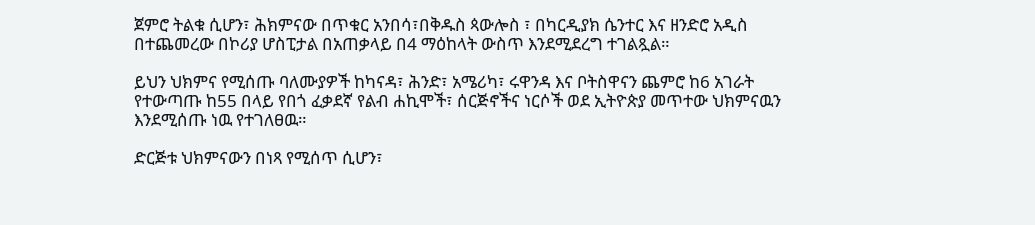ጀምሮ ትልቁ ሲሆን፣ ሕክምናው በጥቁር አንበሳ፣በቅዱስ ጳውሎስ ፣ በካርዲያክ ሴንተር እና ዘንድሮ አዲስ በተጨመረው በኮሪያ ሆስፒታል በአጠቃላይ በ4 ማዕከላት ውስጥ እንደሚደረግ ተገልጿል።

ይህን ህክምና የሚሰጡ ባለሙያዎች ከካናዳ፣ ሕንድ፣ አሜሪካ፣ ሩዋንዳ እና ቦትስዋናን ጨምሮ ከ6 አገራት የተውጣጡ ከ55 በላይ የበጎ ፈቃደኛ የልብ ሐኪሞች፣ ሰርጅኖችና ነርሶች ወደ ኢትዮጵያ መጥተው ህክምናዉን እንደሚሰጡ ነዉ የተገለፀዉ።

ድርጅቱ ህክምናውን በነጻ የሚሰጥ ሲሆን፣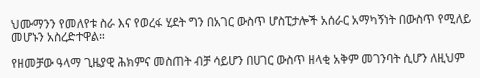ህሙማንን የመለየቱ ስራ እና የወረፋ ሂደት ግን በአገር ውስጥ ሆስፒታሎች አሰራር አማካኝነት በውስጥ የሚለይ መሆኑን አስረድተዋል።

የዘመቻው ዓላማ ጊዜያዊ ሕክምና መስጠት ብቻ ሳይሆን በሀገር ውስጥ ዘላቂ አቅም መገንባት ሲሆን ለዚህም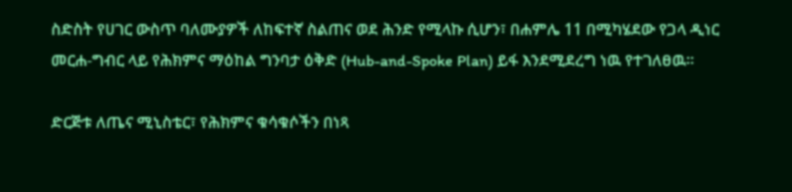ስድስት የሀገር ውስጥ ባለሙያዎች ለከፍተኛ ስልጠና ወደ ሕንድ የሚላኩ ሲሆን፣ በሐምሌ 11 በሚካሄደው የጋላ ዲነር መርሐ-ግብር ላይ የሕክምና ማዕከል ግንባታ ዕቅድ (Hub-and-Spoke Plan) ይፋ እንደሚደረግ ነዉ የተገለፀዉ።

ድርጅቱ ለጤና ሚኒስቴር፣ የሕክምና ቁሳቁሶችን በነጻ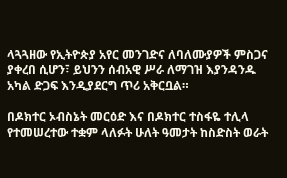ላጓጓዘው የኢትዮጵያ አየር መንገድና ለባለሙያዎች ምስጋና ያቀረበ ሲሆን፣ ይህንን ሰብአዊ ሥራ ለማገዝ እያንዳንዱ አካል ድጋፍ እንዲያደርግ ጥሪ አቅርቧል።

በዶክተር ኦብስኔት መርዕድ እና በዶክተር ተስፋዬ ተሊላ የተመሠረተው ተቋም ላለፉት ሁለት ዓመታት ከስድስት ወራት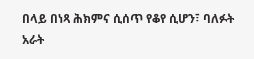በላይ በነጻ ሕክምና ሲሰጥ የቆየ ሲሆን፣ ባለፉት አራት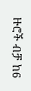ዙሮች ብቻ ከ6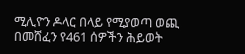ሚሊዮን ዶላር በላይ የሚያወጣ ወጪ በመሸፈን የ461 ሰዎችን ሕይወት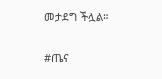መታደግ ችሏል።

#ጤና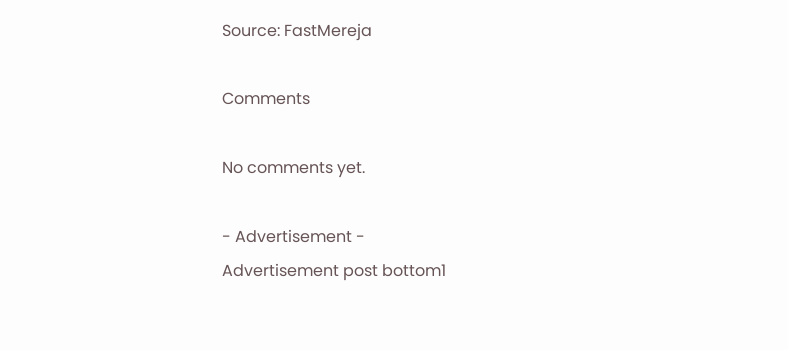Source: FastMereja

Comments

No comments yet.

- Advertisement -
Advertisement post bottom1